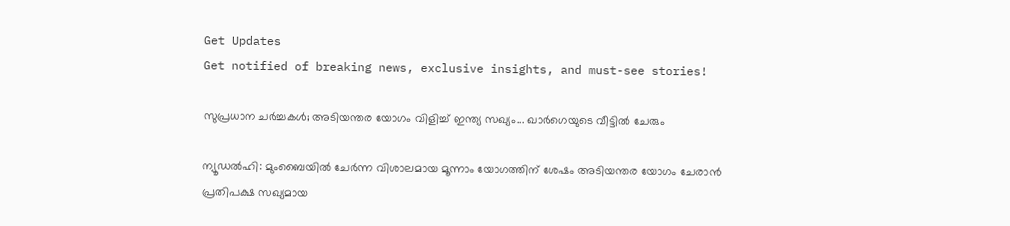Get Updates
Get notified of breaking news, exclusive insights, and must-see stories!

സുപ്രധാന ചര്‍ച്ചകള്‍; അടിയന്തര യോഗം വിളിച്ച് ഇന്ത്യ സഖ്യം... ഖാര്‍ഗെയുടെ വീട്ടില്‍ ചേരും

ന്യൂഡല്‍ഹി: മുംബൈയില്‍ ചേര്‍ന്ന വിശാലമായ മൂന്നാം യോഗത്തിന് ശേഷം അടിയന്തര യോഗം ചേരാന്‍ പ്രതിപക്ഷ സഖ്യമായ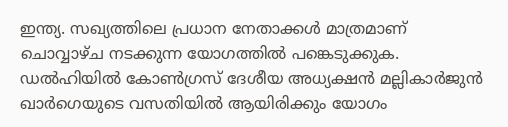ഇന്ത്യ. സഖ്യത്തിലെ പ്രധാന നേതാക്കള്‍ മാത്രമാണ് ചൊവ്വാഴ്ച നടക്കുന്ന യോഗത്തില്‍ പങ്കെടുക്കുക. ഡല്‍ഹിയില്‍ കോണ്‍ഗ്രസ് ദേശീയ അധ്യക്ഷന്‍ മല്ലികാര്‍ജുന്‍ ഖാര്‍ഗെയുടെ വസതിയില്‍ ആയിരിക്കും യോഗം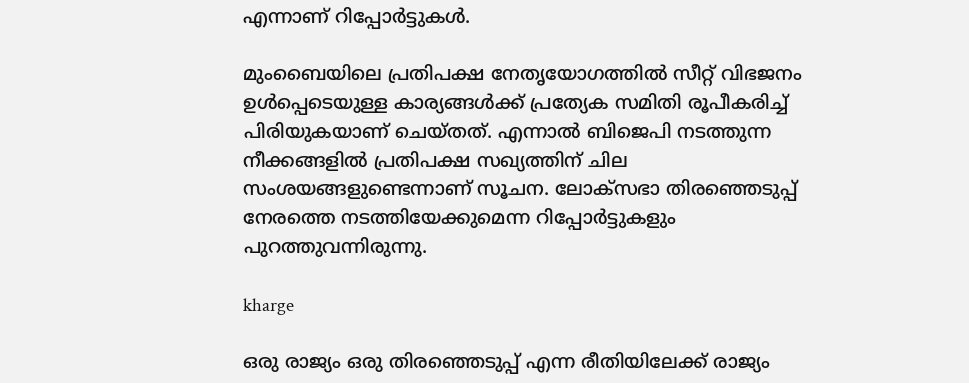എന്നാണ് റിപ്പോര്‍ട്ടുകള്‍.

മുംബൈയിലെ പ്രതിപക്ഷ നേതൃയോഗത്തില്‍ സീറ്റ് വിഭജനം ഉള്‍പ്പെടെയുള്ള കാര്യങ്ങള്‍ക്ക് പ്രത്യേക സമിതി രൂപീകരിച്ച് പിരിയുകയാണ് ചെയ്തത്. എന്നാല്‍ ബിജെപി നടത്തുന്ന നീക്കങ്ങളില്‍ പ്രതിപക്ഷ സഖ്യത്തിന് ചില സംശയങ്ങളുണ്ടെന്നാണ് സൂചന. ലോക്‌സഭാ തിരഞ്ഞെടുപ്പ് നേരത്തെ നടത്തിയേക്കുമെന്ന റിപ്പോര്‍ട്ടുകളും പുറത്തുവന്നിരുന്നു.

kharge

ഒരു രാജ്യം ഒരു തിരഞ്ഞെടുപ്പ് എന്ന രീതിയിലേക്ക് രാജ്യം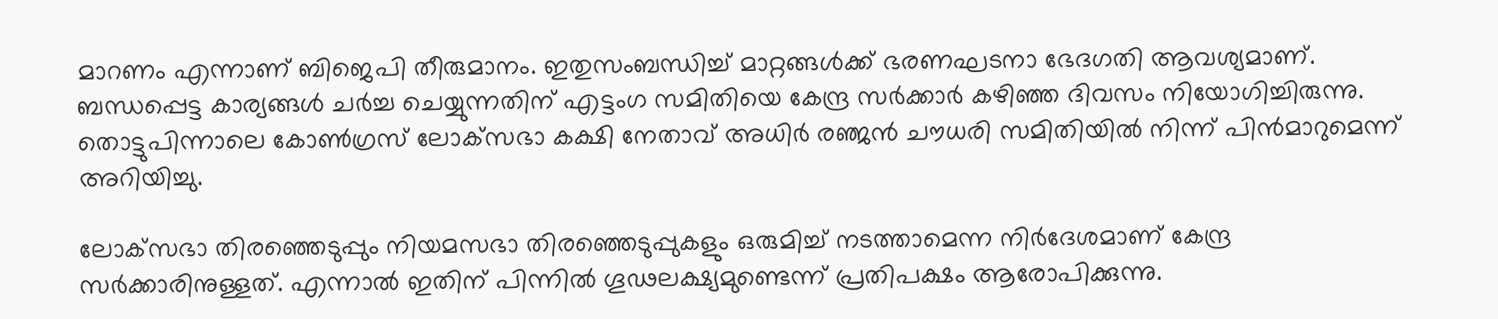മാറണം എന്നാണ് ബിജെപി തീരുമാനം. ഇതുസംബന്ധിച്ച് മാറ്റങ്ങള്‍ക്ക് ഭരണഘടനാ ഭേദഗതി ആവശ്യമാണ്. ബന്ധപ്പെട്ട കാര്യങ്ങള്‍ ചര്‍ച്ച ചെയ്യുന്നതിന് എട്ടംഗ സമിതിയെ കേന്ദ്ര സര്‍ക്കാര്‍ കഴിഞ്ഞ ദിവസം നിയോഗിച്ചിരുന്നു. തൊട്ടുപിന്നാലെ കോണ്‍ഗ്രസ് ലോക്‌സഭാ കക്ഷി നേതാവ് അധിര്‍ രഞ്ജന്‍ ചൗധരി സമിതിയില്‍ നിന്ന് പിന്‍മാറുമെന്ന് അറിയിച്ചു.

ലോക്‌സഭാ തിരഞ്ഞെടുപ്പും നിയമസഭാ തിരഞ്ഞെടുപ്പുകളും ഒരുമിച്ച് നടത്താമെന്ന നിര്‍ദേശമാണ് കേന്ദ്ര സര്‍ക്കാരിനുള്ളത്. എന്നാല്‍ ഇതിന് പിന്നില്‍ ഗൂഢലക്ഷ്യമുണ്ടെന്ന് പ്രതിപക്ഷം ആരോപിക്കുന്നു.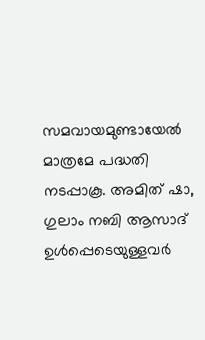സമവായമുണ്ടായേല്‍ മാത്രമേ പദ്ധതി നടപ്പാകൂ. അമിത് ഷാ, ഗുലാം നബി ആസാദ് ഉള്‍പ്പെടെയുള്ളവര്‍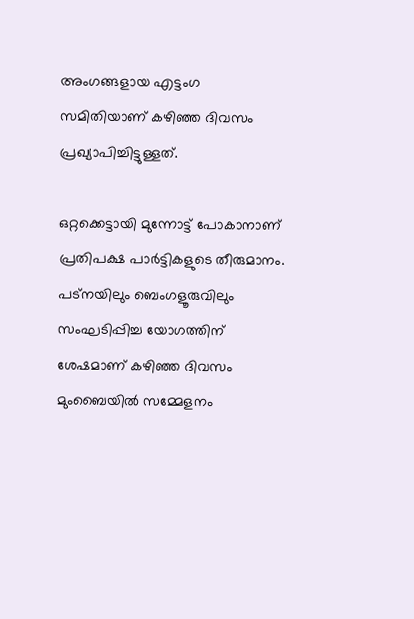അംഗങ്ങളായ എട്ടംഗ സമിതിയാണ് കഴിഞ്ഞ ദിവസം പ്രഖ്യാപിച്ചിട്ടുള്ളത്.

ഒറ്റക്കെട്ടായി മുന്നോട്ട് പോകാനാണ് പ്രതിപക്ഷ പാര്‍ട്ടികളുടെ തീരുമാനം. പട്‌നയിലും ബെംഗളൂരുവിലും സംഘടിപ്പിച്ച യോഗത്തിന് ശേഷമാണ് കഴിഞ്ഞ ദിവസം മുംബൈയില്‍ സമ്മേളനം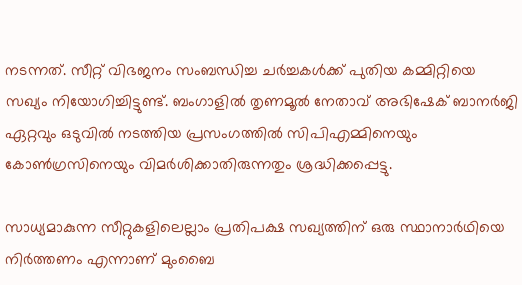നടന്നത്. സീറ്റ് വിഭജനം സംബന്ധിച്ച ചര്‍ച്ചകള്‍ക്ക് പുതിയ കമ്മിറ്റിയെ സഖ്യം നിയോഗിച്ചിട്ടുണ്ട്. ബംഗാളില്‍ തൃണമൂല്‍ നേതാവ് അഭിഷേക് ബാനര്‍ജി ഏറ്റവും ഒടുവില്‍ നടത്തിയ പ്രസംഗത്തില്‍ സിപിഎമ്മിനെയും കോണ്‍ഗ്രസിനെയും വിമര്‍ശിക്കാതിരുന്നതും ശ്രദ്ധിക്കപ്പെട്ടു.

സാധ്യമാകുന്ന സീറ്റുകളിലെല്ലാം പ്രതിപക്ഷ സഖ്യത്തിന് ഒരു സ്ഥാനാര്‍ഥിയെ നിര്‍ത്തണം എന്നാണ് മുംബൈ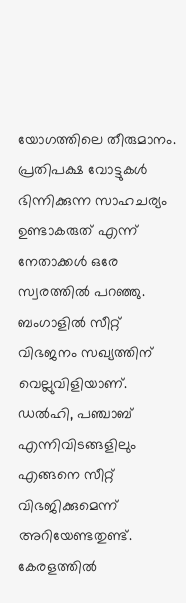യോഗത്തിലെ തീരുമാനം. പ്രതിപക്ഷ വോട്ടുകള്‍ ഭിന്നിക്കുന്ന സാഹചര്യം ഉണ്ടാകരുത് എന്ന് നേതാക്കള്‍ ഒരേ സ്വരത്തില്‍ പറഞ്ഞു. ബംഗാളില്‍ സീറ്റ് വിഭജനം സഖ്യത്തിന് വെല്ലുവിളിയാണ്. ഡല്‍ഹി, പഞ്ചാബ് എന്നിവിടങ്ങളിലും എങ്ങനെ സീറ്റ് വിഭജിക്കുമെന്ന് അറിയേണ്ടതുണ്ട്. കേരളത്തില്‍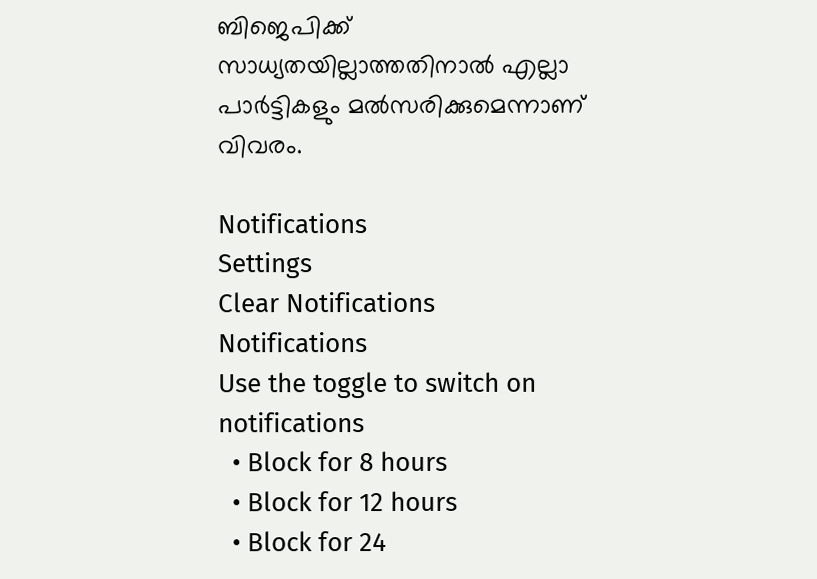ബിജെപിക്ക് സാധ്യതയില്ലാത്തതിനാല്‍ എല്ലാ പാര്‍ട്ടികളും മല്‍സരിക്കുമെന്നാണ് വിവരം.

Notifications
Settings
Clear Notifications
Notifications
Use the toggle to switch on notifications
  • Block for 8 hours
  • Block for 12 hours
  • Block for 24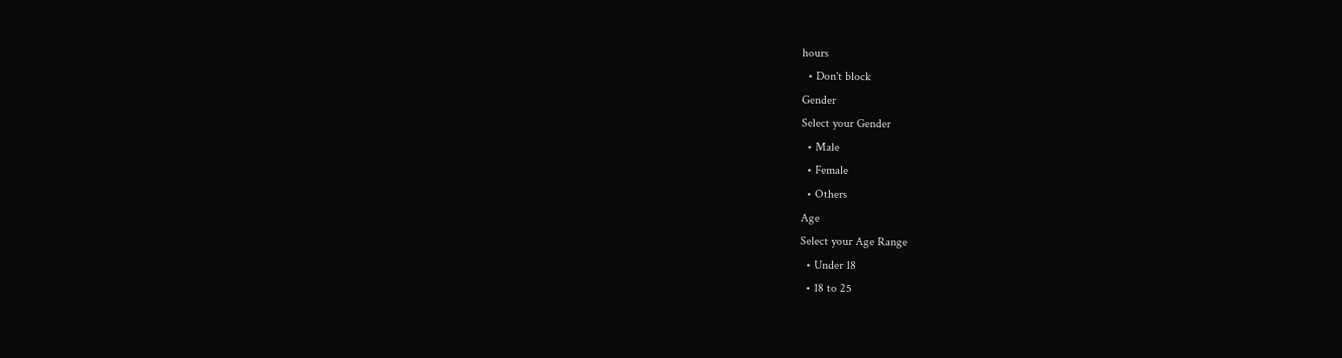hours
  • Don't block
Gender
Select your Gender
  • Male
  • Female
  • Others
Age
Select your Age Range
  • Under 18
  • 18 to 25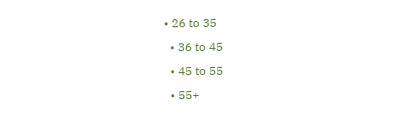• 26 to 35
  • 36 to 45
  • 45 to 55
  • 55+